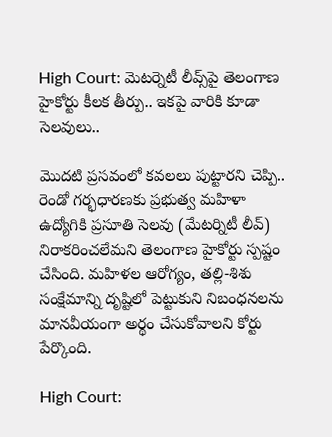High Court: మెటర్నెటీ లీవ్స్‌పై తెలంగాణ హైకోర్టు కీలక తీర్పు.. ఇకపై వారికి కూడా సెలవులు..

మొదటి ప్రసవంలో కవలలు పుట్టారని చెప్పి.. రెండో గర్భధారణకు ప్రభుత్వ మహిళా ఉద్యోగికి ప్రసూతి సెలవు (మేటర్నిటీ లీవ్) నిరాకరించలేమని తెలంగాణ హైకోర్టు స్పష్టం చేసింది. మహిళల ఆరోగ్యం, తల్లి-శిశు సంక్షేమాన్ని దృష్టిలో పెట్టుకుని నిబంధనలను మానవీయంగా అర్థం చేసుకోవాలని కోర్టు పేర్కొంది.

High Court: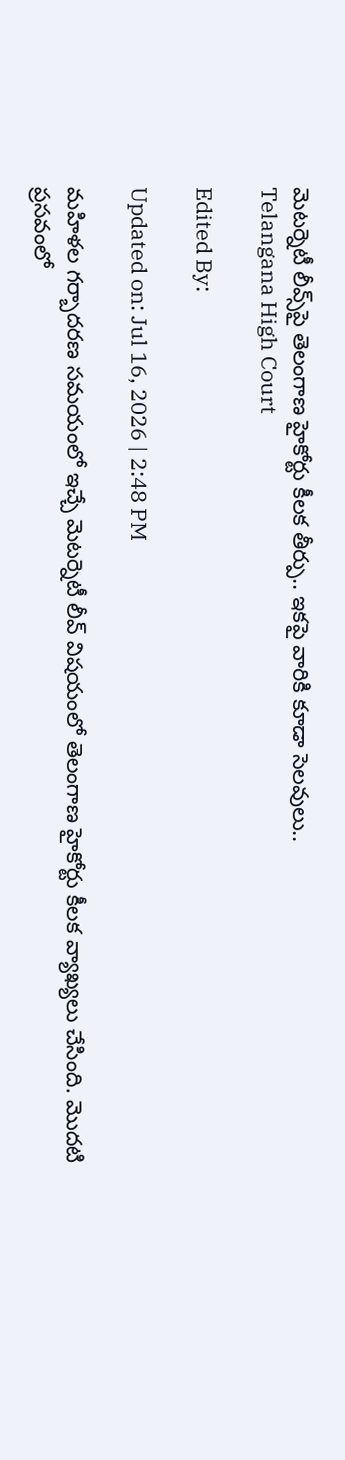మెటర్నెటీ లీవ్స్‌పై తెలంగాణ హైకోర్టు కీలక తీర్పు.. ఇకపై వారికి కూడా సెలవులు..
Telangana High Court

Edited By:

Updated on: Jul 16, 2026 | 2:48 PM

మహిళల గర్బాదరణ సమయంలో ఇచ్చే మెటర్నెటీ లీవ్ విషయంలో తెలంగాణ హైకోర్టు కీలక వ్యాఖ్యలు చేసింది. మొదటి ప్రసవంలో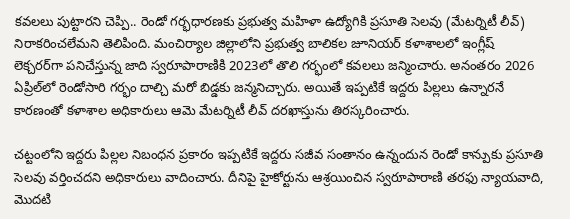కవలలు పుట్టారని చెప్పి.. రెండో గర్భధారణకు ప్రభుత్వ మహిళా ఉద్యోగికి ప్రసూతి సెలవు (మేటర్నిటీ లీవ్) నిరాకరించలేమని తెలిపింది. మంచిర్యాల జిల్లాలోని ప్రభుత్వ బాలికల జూనియర్ కళాశాలలో ఇంగ్లీష్ లెక్చరర్‌గా పనిచేస్తున్న జాది స్వరూపారాణికి 2023లో తొలి గర్భంలో కవలలు జన్మించారు. అనంతరం 2026 ఏప్రిల్‌లో రెండోసారి గర్భం దాల్చి మరో బిడ్డకు జన్మనిచ్చారు. అయితే ఇప్పటికే ఇద్దరు పిల్లలు ఉన్నారనే కారణంతో కళాశాల అధికారులు ఆమె మేటర్నిటీ లీవ్ దరఖాస్తును తిరస్కరించారు.

చట్టంలోని ఇద్దరు పిల్లల నిబంధన ప్రకారం ఇప్పటికే ఇద్దరు సజీవ సంతానం ఉన్నందున రెండో కాన్పుకు ప్రసూతి సెలవు వర్తించదని అధికారులు వాదించారు. దీనిపై హైకోర్టును ఆశ్రయించిన స్వరూపారాణి తరఫు న్యాయవాది, మొదటి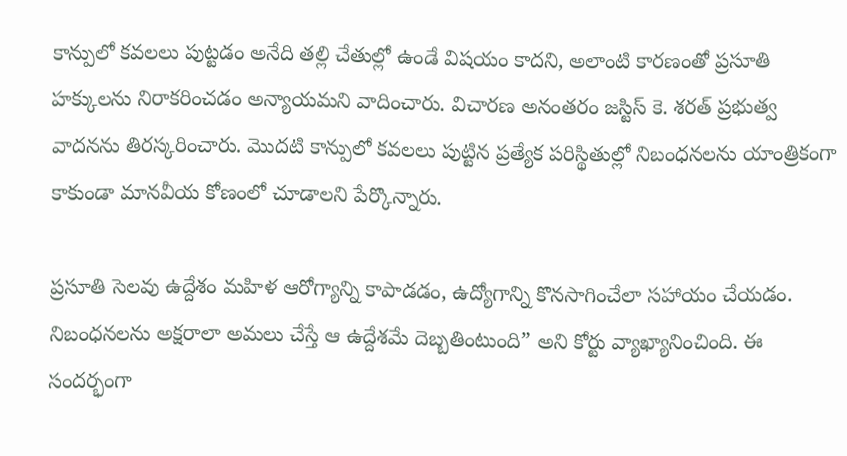కాన్పులో కవలలు పుట్టడం అనేది తల్లి చేతుల్లో ఉండే విషయం కాదని, అలాంటి కారణంతో ప్రసూతి హక్కులను నిరాకరించడం అన్యాయమని వాదించారు. విచారణ అనంతరం జస్టిస్ కె. శరత్ ప్రభుత్వ వాదనను తిరస్కరించారు. మొదటి కాన్పులో కవలలు పుట్టిన ప్రత్యేక పరిస్థితుల్లో నిబంధనలను యాంత్రికంగా కాకుండా మానవీయ కోణంలో చూడాలని పేర్కొన్నారు.

ప్రసూతి సెలవు ఉద్దేశం మహిళ ఆరోగ్యాన్ని కాపాడడం, ఉద్యోగాన్ని కొనసాగించేలా సహాయం చేయడం. నిబంధనలను అక్షరాలా అమలు చేస్తే ఆ ఉద్దేశమే దెబ్బతింటుంది” అని కోర్టు వ్యాఖ్యానించింది. ఈ సందర్భంగా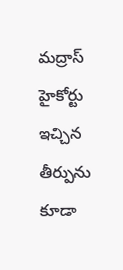మద్రాస్ హైకోర్టు ఇచ్చిన తీర్పును కూడా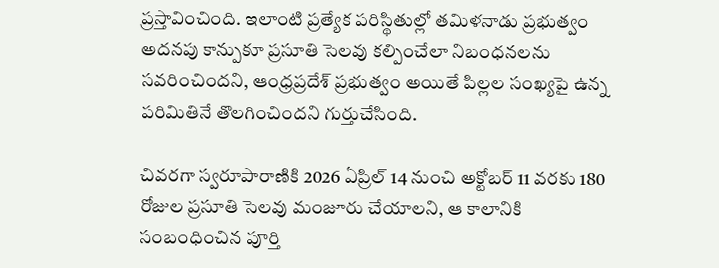ప్రస్తావించింది. ఇలాంటి ప్రత్యేక పరిస్థితుల్లో తమిళనాడు ప్రభుత్వం అదనపు కాన్పుకూ ప్రసూతి సెలవు కల్పించేలా నిబంధనలను సవరించిందని, ఆంధ్రప్రదేశ్ ప్రభుత్వం అయితే పిల్లల సంఖ్యపై ఉన్న పరిమితినే తొలగించిందని గుర్తుచేసింది.

చివరగా స్వరూపారాణికి 2026 ఏప్రిల్ 14 నుంచి అక్టోబర్ 11 వరకు 180 రోజుల ప్రసూతి సెలవు మంజూరు చేయాలని, ఆ కాలానికి సంబంధించిన పూర్తి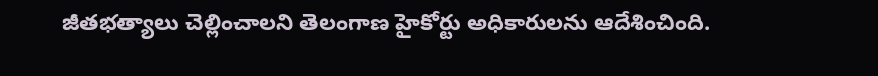జీతభత్యాలు చెల్లించాలని తెలంగాణ హైకోర్టు అధికారులను ఆదేశించింది.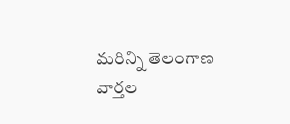మరిన్ని తెలంగాణ వార్తల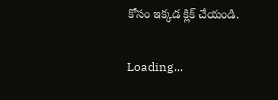కోసం ఇక్కడ క్లిక్‌ చేయండి.

Loading...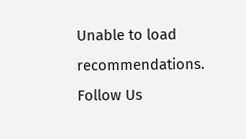Unable to load recommendations.
Follow Us